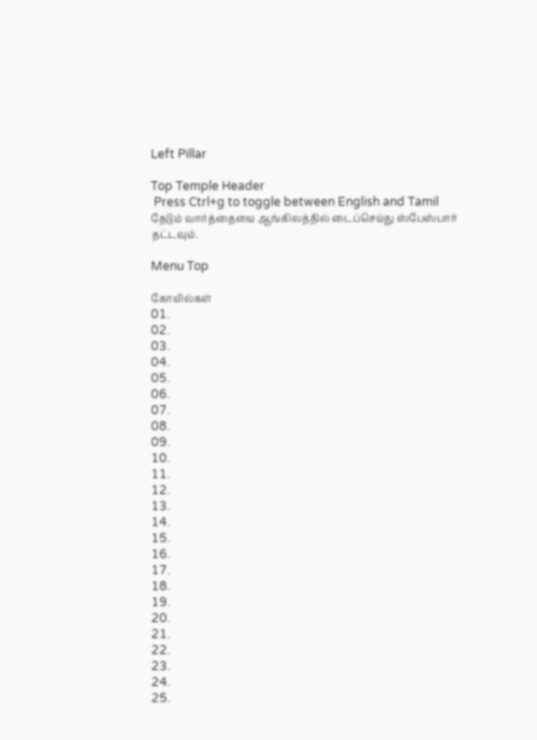Left Pillar

Top Temple Header
 Press Ctrl+g to toggle between English and Tamil
தேடும் வார்த்தையை ஆங்கிலத்தில் டைப்செய்து ஸ்பேஸ்பார் தட்டவும்.

Menu Top

கோயில்கள்
01.
02.
03.
04.
05.
06.
07.
08.
09.
10.
11.
12.
13.
14.
15.
16.
17.
18.
19.
20.
21.
22.
23.
24.
25.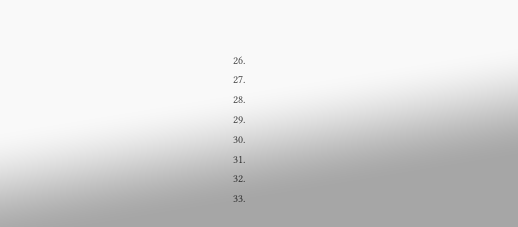26.
27.
28.
29.
30.
31.
32.
33.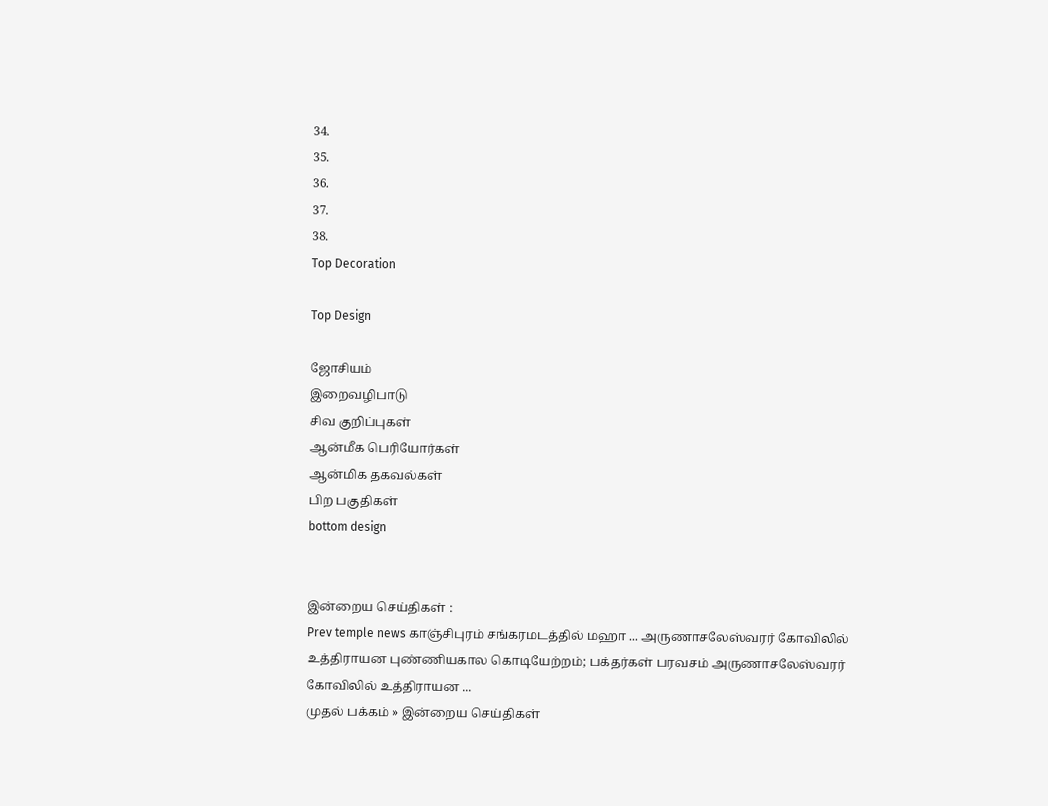34.
35.
36.
37.
38.
Top Decoration

Top Design

ஜோசியம்
இறைவழிபாடு
சிவ குறிப்புகள்
ஆன்மீக பெரியோர்கள்
ஆன்மிக தகவல்கள்
பிற பகுதிகள்
bottom design


இன்றைய செய்திகள் :
Prev temple news காஞ்சிபுரம் சங்கரமடத்தில் மஹா ... அருணாசலேஸ்வரர் கோவிலில் உத்திராயன புண்ணியகால கொடியேற்றம்; பக்தர்கள் பரவசம் அருணாசலேஸ்வரர் கோவிலில் உத்திராயன ...
முதல் பக்கம் » இன்றைய செய்திகள்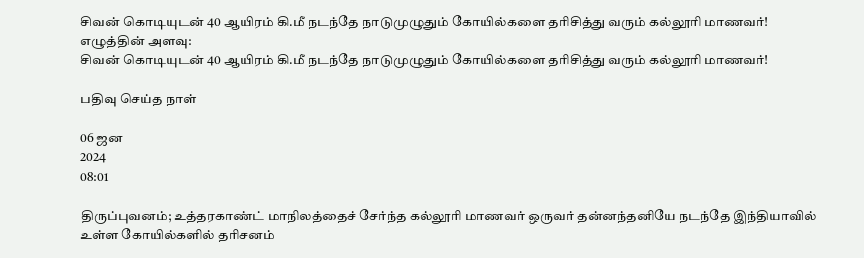சிவன் கொடியுடன் 40 ஆயிரம் கி.மீ நடந்தே நாடுமுழுதும் கோயில்களை தரிசித்து வரும் கல்லூரி மாணவர்!
எழுத்தின் அளவு:
சிவன் கொடியுடன் 40 ஆயிரம் கி.மீ நடந்தே நாடுமுழுதும் கோயில்களை தரிசித்து வரும் கல்லூரி மாணவர்!

பதிவு செய்த நாள்

06 ஜன
2024
08:01

திருப்புவனம்; உத்தரகாண்ட் மாநிலத்தைச் சேர்ந்த கல்லூரி மாணவர் ஒருவர் தன்னந்தனியே நடந்தே இந்தியாவில் உள்ள கோயில்களில் தரிசனம்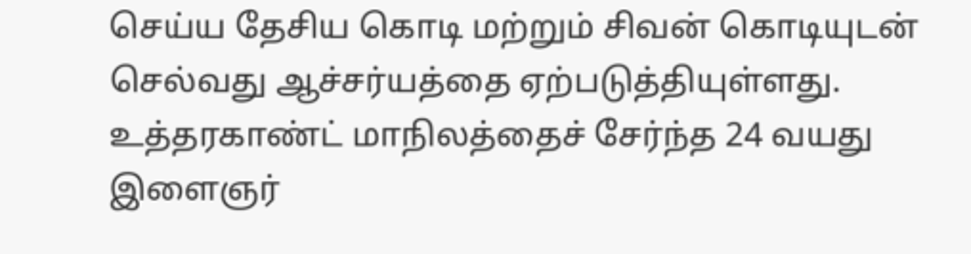செய்ய தேசிய கொடி மற்றும் சிவன் கொடியுடன் செல்வது ஆச்சர்யத்தை ஏற்படுத்தியுள்ளது. உத்தரகாண்ட் மாநிலத்தைச் சேர்ந்த 24 வயது இளைஞர்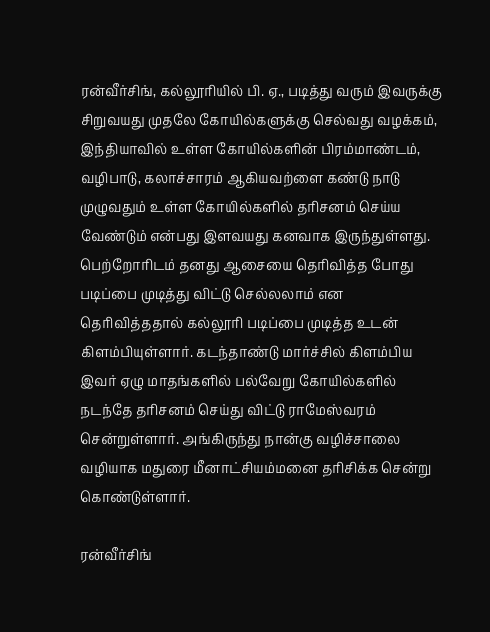ரன்வீர்சிங், கல்லூரியில் பி. ஏ., படித்து வரும் இவருக்கு சிறுவயது முதலே கோயில்களுக்கு செல்வது வழக்கம், இந்தியாவில் உள்ள கோயில்களின் பிரம்மாண்டம், வழிபாடு, கலாச்சாரம் ஆகியவற்ளை கண்டு நாடு முழுவதும் உள்ள கோயில்களில் தரிசனம் செய்ய வேண்டும் என்பது இளவயது கனவாக இருந்துள்ளது. பெற்றோரிடம் தனது ஆசையை தெரிவித்த போது படிப்பை முடித்து விட்டு செல்லலாம் என தெரிவித்ததால் கல்லூரி படிப்பை முடித்த உடன் கிளம்பியுள்ளார். கடந்தாண்டு மார்ச்சில் கிளம்பிய இவர் ஏழு மாதங்களில் பல்வேறு கோயில்களில் நடந்தே தரிசனம் செய்து விட்டு ராமேஸ்வரம் சென்றுள்ளார். அங்கிருந்து நான்கு வழிச்சாலை வழியாக மதுரை மீனாட்சியம்மனை தரிசிக்க சென்று கொண்டுள்ளார்.

ரன்வீர்சிங்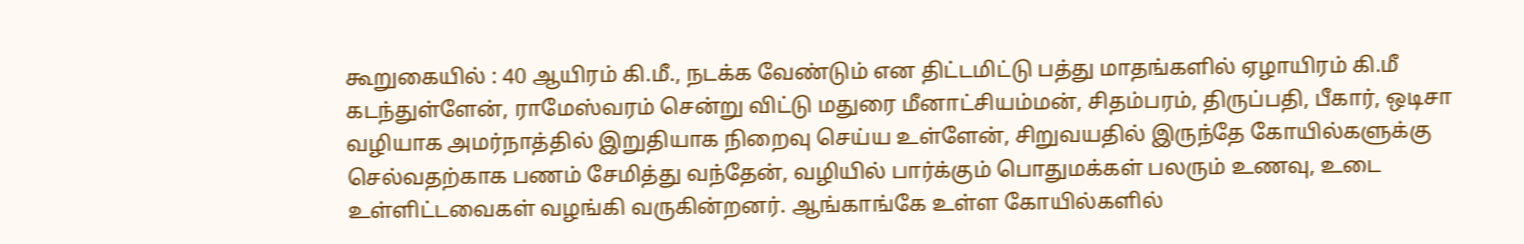கூறுகையில் : 40 ஆயிரம் கி.மீ., நடக்க வேண்டும் என திட்டமிட்டு பத்து மாதங்களில் ஏழாயிரம் கி.மீ கடந்துள்ளேன், ராமேஸ்வரம் சென்று விட்டு மதுரை மீனாட்சியம்மன், சிதம்பரம், திருப்பதி, பீகார், ஒடிசா வழியாக அமர்நாத்தில் இறுதியாக நிறைவு செய்ய உள்ளேன், சிறுவயதில் இருந்தே கோயில்களுக்கு செல்வதற்காக பணம் சேமித்து வந்தேன், வழியில் பார்க்கும் பொதுமக்கள் பலரும் உணவு, உடை உள்ளிட்டவைகள் வழங்கி வருகின்றனர். ஆங்காங்கே உள்ள கோயில்களில்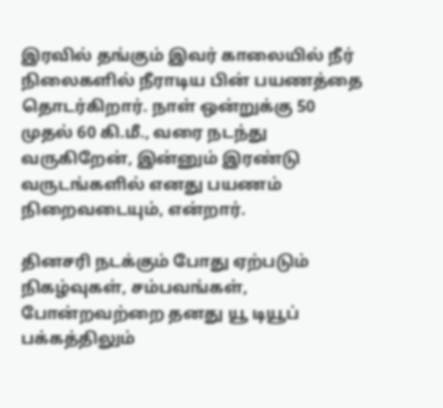இரவில் தங்கும் இவர் காலையில் நீர் நிலைகளில் நீராடிய பின் பயணத்தை தொடர்கிறார். நாள் ஒன்றுக்கு 50 முதல் 60 கி.மீ., வரை நடந்து வருகிறேன், இன்னும் இரண்டு வருடங்களில் எனது பயணம் நிறைவடையும், என்றார்.

தினசரி நடக்கும் போது ஏற்படும் நிகழ்வுகள், சம்பவங்கள், போன்றவற்றை தனது யூ டியூப் பக்கத்திலும்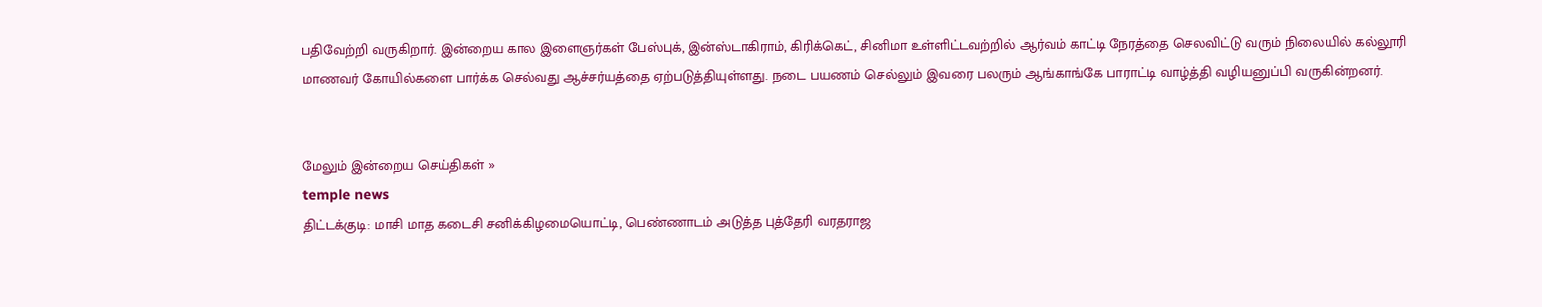பதிவேற்றி வருகிறார். இன்றைய கால இளைஞர்கள் பேஸ்புக், இன்ஸ்டாகிராம், கிரிக்கெட், சினிமா உள்ளிட்டவற்றில் ஆர்வம் காட்டி நேரத்தை செலவிட்டு வரும் நிலையில் கல்லூரி மாணவர் கோயில்களை பார்க்க செல்வது ஆச்சர்யத்தை ஏற்படுத்தியுள்ளது. நடை பயணம் செல்லும் இவரை பலரும் ஆங்காங்கே பாராட்டி வாழ்த்தி வழியனுப்பி வருகின்றனர்.


மேலும் இன்றைய செய்திகள் »
temple news
திட்டக்குடி: மாசி மாத கடைசி சனிக்கிழமையொட்டி, பெண்ணாடம் அடுத்த புத்தேரி வரதராஜ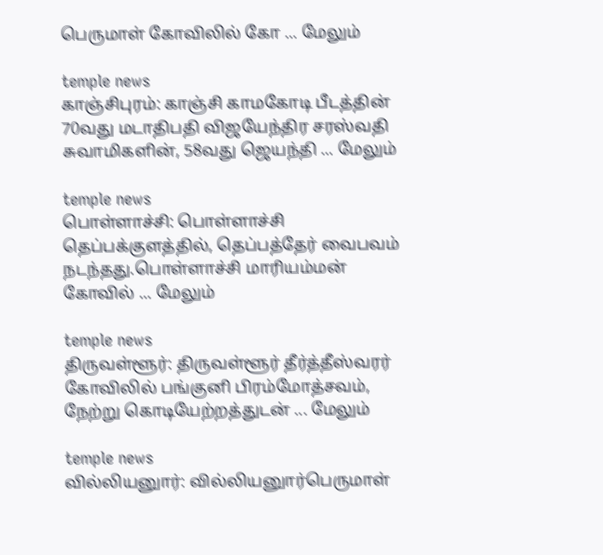பெருமாள் கோவிலில் கோ ... மேலும்

temple news
காஞ்சிபுரம்: காஞ்சி காமகோடி பீடத்தின் 70வது மடாதிபதி விஜயேந்திர சரஸ்வதி சுவாமிகளின், 58வது ஜெயந்தி ... மேலும்

temple news
பொள்ளாச்சி: பொள்ளாச்சி தெப்பக்குளத்தில், தெப்பத்தேர் வைபவம் நடந்தது.பொள்ளாச்சி மாரியம்மன் கோவில் ... மேலும்

temple news
திருவள்ளூர்: திருவள்ளூர் தீர்த்தீஸ்வரர் கோவிலில் பங்குனி பிரம்மோத்சவம், நேற்று கொடியேற்றத்துடன் ... மேலும்

temple news
வில்லியனுார்: வில்லியனுார்பெருமாள்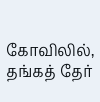கோவிலில், தங்கத் தேர்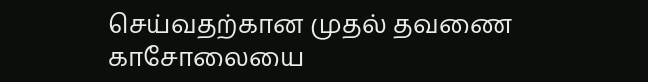செய்வதற்கான முதல் தவணை காசோலையை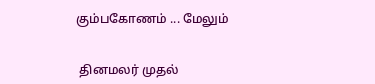கும்பகோணம் ... மேலும்


 தினமலர் முதல்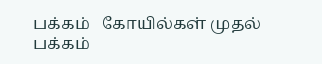பக்கம்   கோயில்கள் முதல் பக்கம்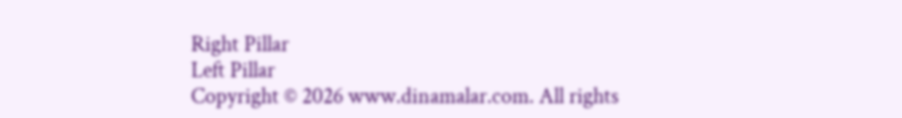Right Pillar
Left Pillar
Copyright © 2026 www.dinamalar.com. All rights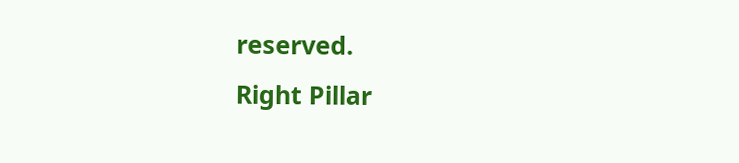reserved.
Right Pillar